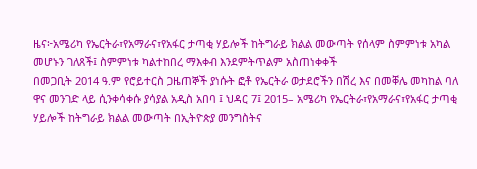ዜና፦አሜሪካ የኤርትራ፣የአማራና፣የአፋር ታጣቂ ሃይሎች ከትግራይ ክልል መውጣት የሰላም ስምምነቱ አካል መሆኑን ገለጸች፤ ስምምነቱ ካልተከበረ ማእቀብ እንደምትጥልም አስጠነቀቀች
በመጋቢት 2014 ዓ.ም የሮይተርስ ጋዜጠኞች ያነሱት ፎቶ የኤርትራ ወታደሮችን በሽረ እና በመቐሌ መካከል ባለ ዋና መንገድ ላይ ሲንቀሳቀሱ ያሳያል አዲስ አበባ ፤ ህዳር 7፤ 2015– አሜሪካ የኤርትራ፣የአማራና፣የአፋር ታጣቂ ሃይሎች ከትግራይ ክልል መውጣት በኢትዮጵያ መንግስትና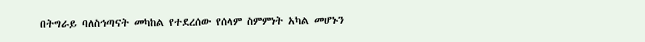በትግራይ ባለስኅጣናት መካከል የተደረሰው የሰላም ስምምነት አካል መሆኑን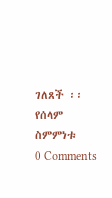ገለጸች ፡፡ የሰላም ስምምነቱ
0 Comments